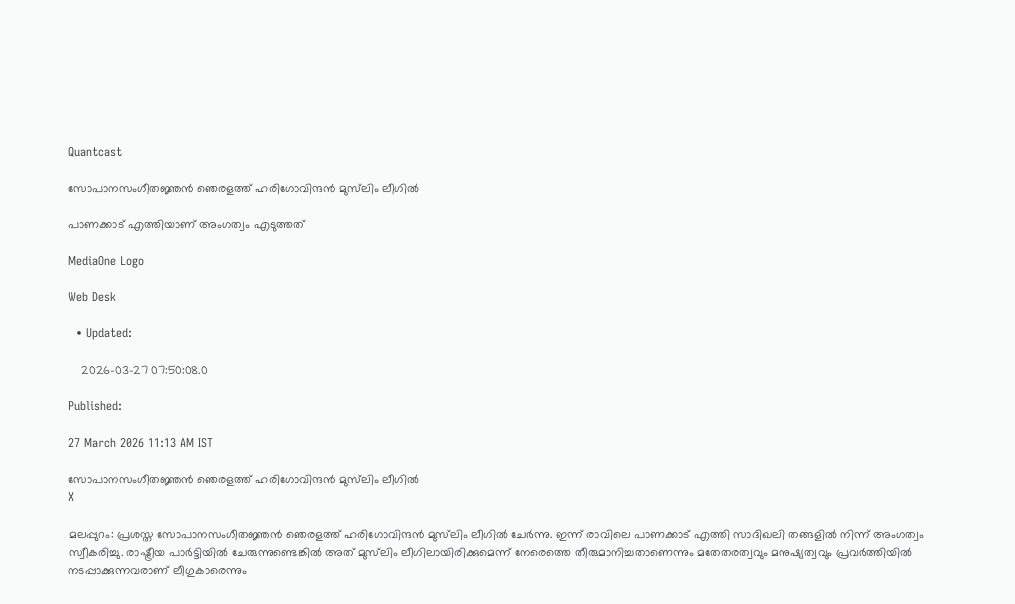Quantcast

സോപാനസംഗീതജ്ഞൻ ഞെരളത്ത് ഹരിഗോവിന്ദന്‍ മുസ്‍ലിം ലീഗിൽ

പാണക്കാട് എത്തിയാണ് അംഗത്വം എടുത്തത്

MediaOne Logo

Web Desk

  • Updated:

    2026-03-27 07:50:08.0

Published:

27 March 2026 11:13 AM IST

സോപാനസംഗീതജ്ഞൻ ഞെരളത്ത് ഹരിഗോവിന്ദന്‍ മുസ്‍ലിം ലീഗിൽ
X

മലപ്പുറം: പ്രശസ്ത സോപാനസംഗീതജ്ഞൻ ഞെരളത്ത് ഹരിഗോവിന്ദന്‍ മുസ്‍ലിം ലീഗിൽ ചേർന്നു. ഇന്ന് രാവിലെ പാണക്കാട് എത്തി സാദിഖലി തങ്ങളിൽ നിന്ന് അംഗത്വം സ്വീകരിച്ചു. രാഷ്ട്രീയ പാർട്ടിയിൽ ചേരുന്നുണ്ടെങ്കിൽ അത് മുസ്‍ലിം ലീഗിലായിരിക്കുമെന്ന് നേരെത്തെ തീരുമാനിച്ചതാണെന്നും മതേതരത്വവും മനുഷ്യത്വവും പ്രവർത്തിയിൽ നടപ്പാക്കുന്നവരാണ് ലീഗുകാരെന്നും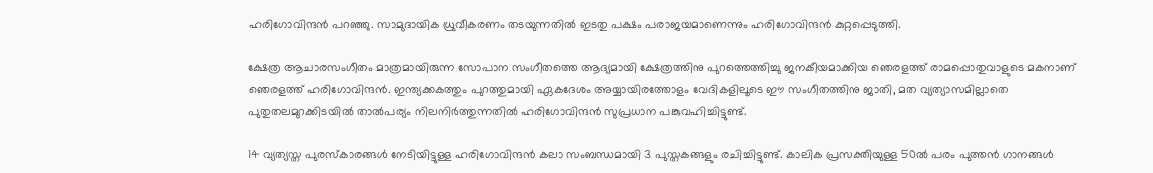ഹരിഗോവിന്ദൻ പറഞ്ഞു. സാമുദായിക ധ്രുവീകരണം തടയുന്നതിൽ ഇടതു പക്ഷം പരാജയമാണെന്നും ഹരിഗോവിന്ദൻ കുറ്റപ്പെടുത്തി.

ക്ഷേത്ര ആചാരസംഗീതം മാത്രമായിരുന്ന സോപാന സംഗീതത്തെ ആദ്യമായി ക്ഷേത്രത്തിനു പുറത്തെത്തിച്ചു ജനകീയമാക്കിയ ഞെരളത്ത് രാമപ്പൊതുവാളുടെ മകനാണ് ഞെരളത്ത് ഹരിഗോവിന്ദൻ. ഇന്ത്യക്കകത്തും പുറത്തുമായി ഏകദേശം അയ്യായിരത്തോളം വേദികളിലൂടെ ഈ സംഗീതത്തിനു ജാതി, മത വ്യത്യാസമില്ലാതെ പുതുതലമുറക്കിടയിൽ താൽപര്യം നിലനിർത്തുന്നതിൽ ഹരിഗോവിന്ദൻ സുപ്രധാന പങ്കുവഹിച്ചിട്ടുണ്ട്.

14 വ്യത്യസ്ത പുരസ്കാരങ്ങൾ നേടിയിട്ടുള്ള ഹരിഗോവിന്ദൻ കലാ സംബന്ധമായി 3 പുസ്തകങ്ങളും രചിച്ചിട്ടുണ്ട്. കാലിക പ്രസക്തിയുള്ള 50ൽ പരം പുത്തൻ ഗാനങ്ങൾ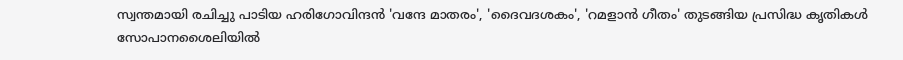സ്വന്തമായി രചിച്ചു പാടിയ ഹരിഗോവിന്ദൻ 'വന്ദേ മാതരം', 'ദൈവദശകം', 'റമളാൻ ഗീതം' തുടങ്ങിയ പ്രസിദ്ധ കൃതികൾ സോപാനശൈലിയിൽ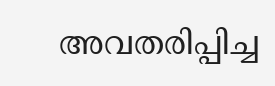അവതരിപ്പിച്ച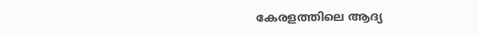കേരളത്തിലെ ആദ്യ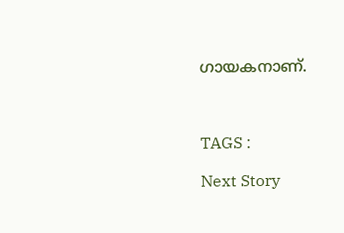ഗായകനാണ്.



TAGS :

Next Story